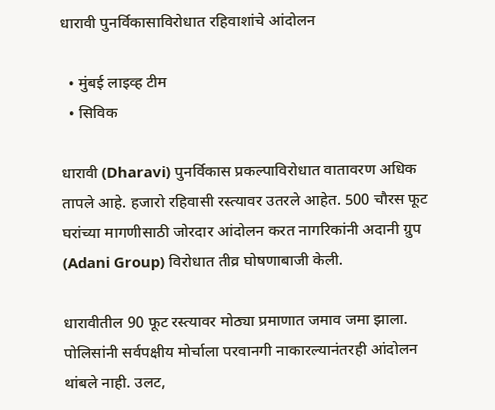धारावी पुनर्विकासाविरोधात रहिवाशांचे आंदोलन

  • मुंबई लाइव्ह टीम
  • सिविक

धारावी (Dharavi) पुनर्विकास प्रकल्पाविरोधात वातावरण अधिक तापले आहे. हजारो रहिवासी रस्त्यावर उतरले आहेत. 500 चौरस फूट घरांच्या मागणीसाठी जोरदार आंदोलन करत नागरिकांनी अदानी ग्रुप (Adani Group) विरोधात तीव्र घोषणाबाजी केली.

धारावीतील 90 फूट रस्त्यावर मोठ्या प्रमाणात जमाव जमा झाला. पोलिसांनी सर्वपक्षीय मोर्चाला परवानगी नाकारल्यानंतरही आंदोलन थांबले नाही. उलट,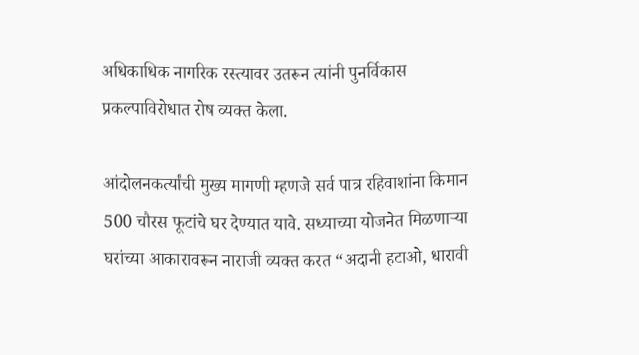अधिकाधिक नागरिक रस्त्यावर उतरून त्यांनी पुनर्विकास प्रकल्पाविरोधात रोष व्यक्त केला.

आंदोलनकर्त्यांची मुख्य मागणी म्हणजे सर्व पात्र रहिवाशांना किमान 500 चौरस फूटांचे घर देण्यात यावे. सध्याच्या योजनेत मिळणाऱ्या घरांच्या आकारावरून नाराजी व्यक्त करत “अदानी हटाओ, धारावी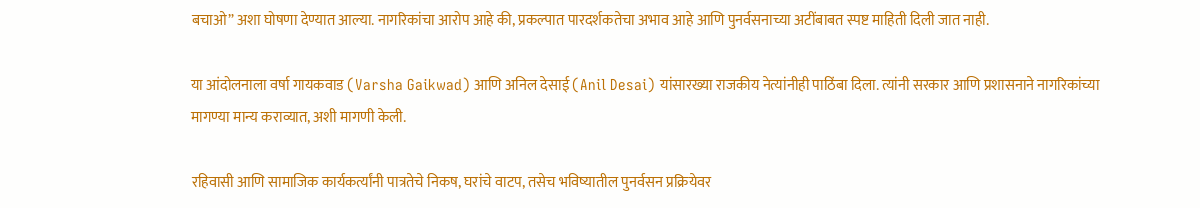बचाओ” अशा घोषणा देण्यात आल्या. नागरिकांचा आरोप आहे की, प्रकल्पात पारदर्शकतेचा अभाव आहे आणि पुनर्वसनाच्या अटींबाबत स्पष्ट माहिती दिली जात नाही.

या आंदोलनाला वर्षा गायकवाड (Varsha Gaikwad) आणि अनिल देसाई (Anil Desai) यांसारख्या राजकीय नेत्यांनीही पाठिंबा दिला. त्यांनी सरकार आणि प्रशासनाने नागरिकांच्या मागण्या मान्य कराव्यात, अशी मागणी केली.

रहिवासी आणि सामाजिक कार्यकर्त्यांनी पात्रतेचे निकष, घरांचे वाटप, तसेच भविष्यातील पुनर्वसन प्रक्रियेवर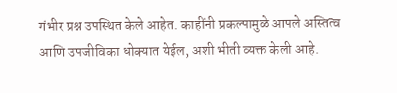गंभीर प्रश्न उपस्थित केले आहेत. काहींनी प्रकल्पामुळे आपले अस्तित्व आणि उपजीविका धोक्यात येईल, अशी भीती व्यक्त केली आहे.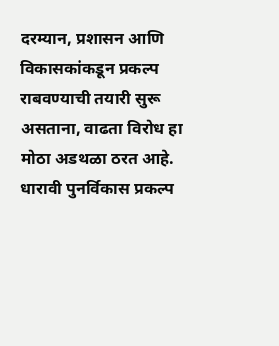दरम्यान, प्रशासन आणि विकासकांकडून प्रकल्प राबवण्याची तयारी सुरू असताना, वाढता विरोध हा मोठा अडथळा ठरत आहे. धारावी पुनर्विकास प्रकल्प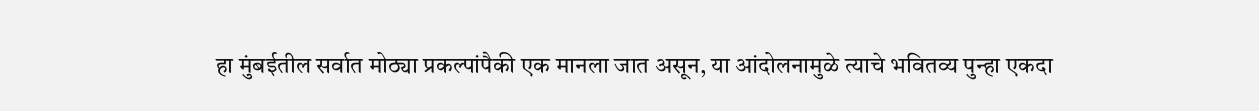हा मुंबईतील सर्वात मोठ्या प्रकल्पांपैकी एक मानला जात असून, या आंदोलनामुळे त्याचे भवितव्य पुन्हा एकदा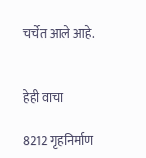चर्चेत आले आहे.


हेही वाचा

8212 गृहनिर्माण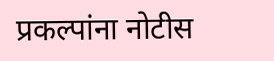प्रकल्पांना नोटीस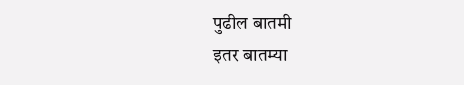पुढील बातमी
इतर बातम्या